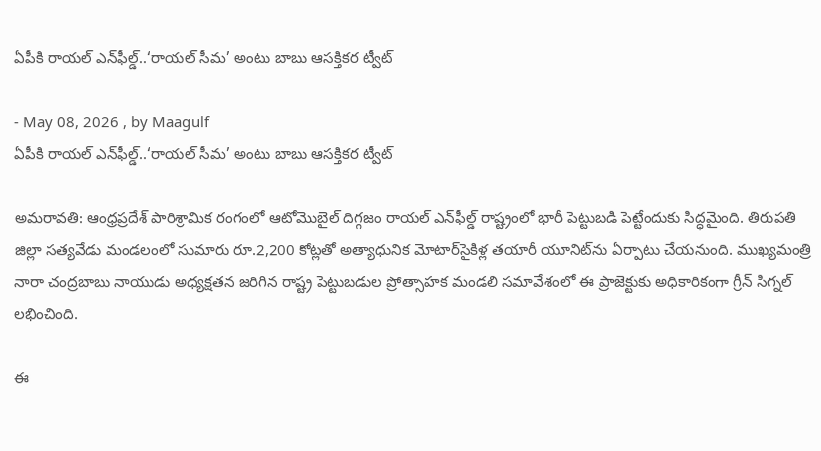ఏపీకి రాయల్ ఎన్‌ఫీల్డ్..‘రాయల్ సీమ’ అంటు బాబు ఆస‌క్తిక‌ర‌ ట్వీట్

- May 08, 2026 , by Maagulf
ఏపీకి రాయల్ ఎన్‌ఫీల్డ్..‘రాయల్ సీమ’ అంటు బాబు ఆస‌క్తిక‌ర‌ ట్వీట్

అమరావతి: ఆంధ్రప్రదేశ్ పారిశ్రామిక రంగంలో ఆటోమొబైల్ దిగ్గజం రాయల్ ఎన్‌ఫీల్డ్ రాష్ట్రంలో భారీ పెట్టుబడి పెట్టేందుకు సిద్ధమైంది. తిరుపతి జిల్లా సత్యవేడు మండలంలో సుమారు రూ.2,200 కోట్లతో అత్యాధునిక మోటార్‌సైకిళ్ల తయారీ యూనిట్‌ను ఏర్పాటు చేయనుంది. ముఖ్యమంత్రి నారా చంద్రబాబు నాయుడు అధ్యక్షతన జరిగిన రాష్ట్ర పెట్టుబడుల ప్రోత్సాహక మండలి సమావేశంలో ఈ ప్రాజెక్టుకు అధికారికంగా గ్రీన్ సిగ్నల్ లభించింది.

ఈ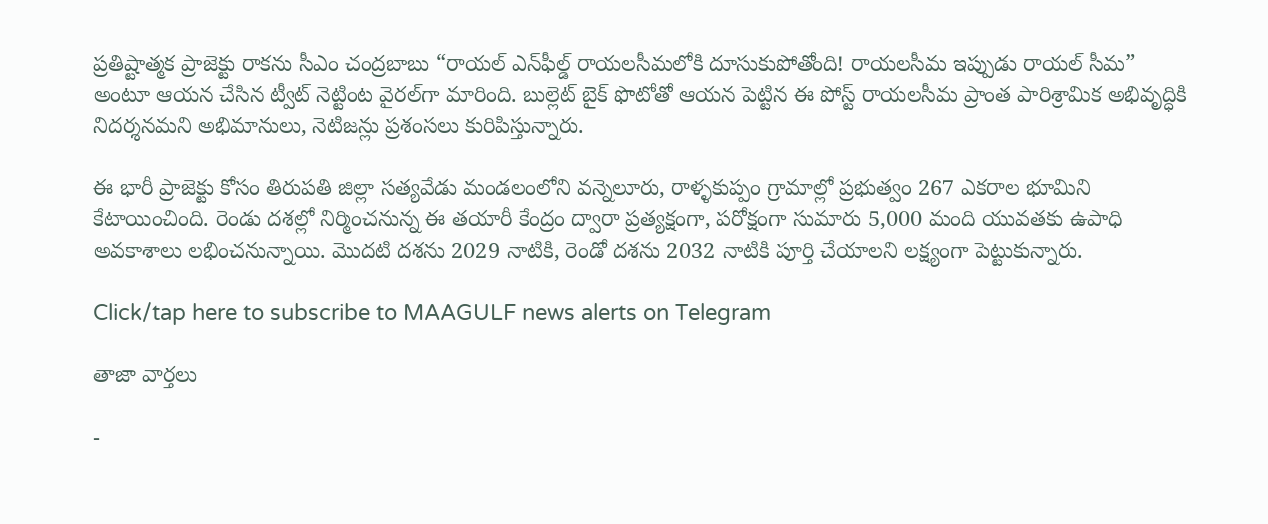ప్రతిష్టాత్మక ప్రాజెక్టు రాకను సీఎం చంద్రబాబు “రాయల్ ఎన్‌ఫీల్డ్ రాయలసీమలోకి దూసుకుపోతోంది! రాయలసీమ ఇప్పుడు రాయల్ సీమ” అంటూ ఆయన చేసిన ట్వీట్ నెట్టింట వైరల్‌గా మారింది. బుల్లెట్ బైక్ ఫొటోతో ఆయన పెట్టిన ఈ పోస్ట్ రాయలసీమ ప్రాంత పారిశ్రామిక అభివృద్ధికి నిదర్శనమని అభిమానులు, నెటిజన్లు ప్రశంసలు కురిపిస్తున్నారు.

ఈ భారీ ప్రాజెక్టు కోసం తిరుపతి జిల్లా సత్యవేడు మండలంలోని వన్నెలూరు, రాళ్ళకుప్పం గ్రామాల్లో ప్రభుత్వం 267 ఎకరాల భూమిని కేటాయించింది. రెండు దశల్లో నిర్మించనున్న ఈ తయారీ కేంద్రం ద్వారా ప్రత్యక్షంగా, పరోక్షంగా సుమారు 5,000 మంది యువతకు ఉపాధి అవకాశాలు లభించనున్నాయి. మొదటి దశను 2029 నాటికి, రెండో దశను 2032 నాటికి పూర్తి చేయాలని లక్ష్యంగా పెట్టుకున్నారు.

Click/tap here to subscribe to MAAGULF news alerts on Telegram

తాజా వార్తలు

-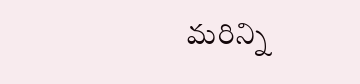మరిన్ని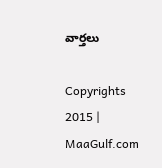వార్తలు

Copyrights 2015 | MaaGulf.com